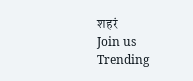शहरं
Join us
Trending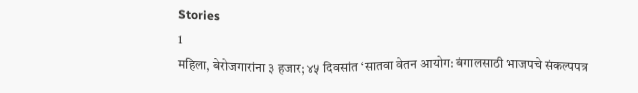Stories
1
महिला, बेरोजगारांना ३ हजार; ४५ दिवसांत ‘सातवा वेतन आयोग: बंगालसाठी भाजपचे संकल्पपत्र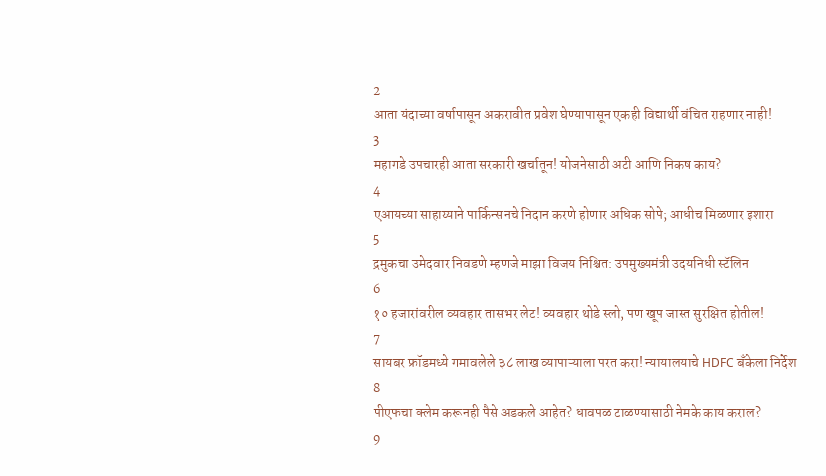2
आता यंदाच्या वर्षापासून अकरावीत प्रवेश घेण्यापासून एकही विद्यार्थी वंचित राहणार नाही!
3
महागडे उपचारही आता सरकारी खर्चातून! योजनेसाठी अटी आणि निकष काय?
4
एआयच्या साहाय्याने पार्किन्सनचे निदान करणे होणार अधिक सोपे; आधीच मिळणार इशारा
5
द्रमुकचा उमेदवार निवडणे म्हणजे माझा विजय निश्चित: उपमुख्यमंत्री उदयनिधी स्टॅलिन
6
१० हजारांवरील व्यवहार तासभर लेट! व्यवहार थोडे स्लो, पण खूप जास्त सुरक्षित होतील!
7
सायबर फ्रॉडमध्ये गमावलेले ३८ लाख व्यापाऱ्याला परत करा! न्यायालयाचे HDFC बँकेला निर्देश
8
पीएफचा क्लेम करूनही पैसे अडकले आहेत? धावपळ टाळण्यासाठी नेमके काय कराल?
9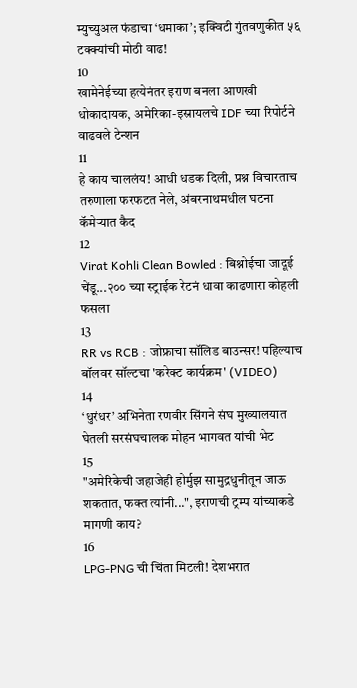म्युच्युअल फंडाचा ‘धमाका’; इक्विटी गुंतवणुकीत ५६ टक्क्यांची मोठी वाढ!
10
खामेनेईच्या हत्येनंतर इराण बनला आणखी धोकादायक, अमेरिका-इस्रायलचे IDF च्या रिपोर्टने वाढवले टेन्शन
11
हे काय चाललंय! आधी धडक दिली, प्रश्न विचारताच तरुणाला फरफटत नेले, अंबरनाथमधील घटना कॅमेऱ्यात कैद
12
Virat Kohli Clean Bowled : बिश्नोईचा जादूई चेंडू...२०० च्या स्ट्राईक रेटनं धावा काढणारा कोहली फसला
13
RR vs RCB : जोफ्राचा सॉलिड बाउन्सर! पहिल्याच बॉलवर सॉल्टचा 'करेक्ट कार्यक्रम' (VIDEO)
14
‘धुरंधर’ अभिनेता रणवीर सिंगने संघ मुख्यालयात घेतली सरसंघचालक मोहन भागवत यांची भेट
15
"अमेरिकेची जहाजेही होर्मुझ सामुद्रधुनीतून जाऊ शकतात, फक्त त्यांनी...", इराणची ट्रम्प यांच्याकडे मागणी काय?
16
LPG-PNG ची चिंता मिटली! देशभरात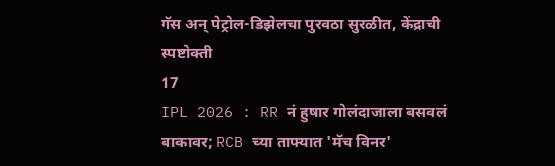गॅस अन् पेट्रोल-डिझेलचा पुरवठा सुरळीत, केंद्राची स्पष्टोक्ती
17
IPL 2026 : RR नं हुषार गोलंदाजाला बसवलं बाकावर; RCB च्या ताफ्यात 'मॅच विनर'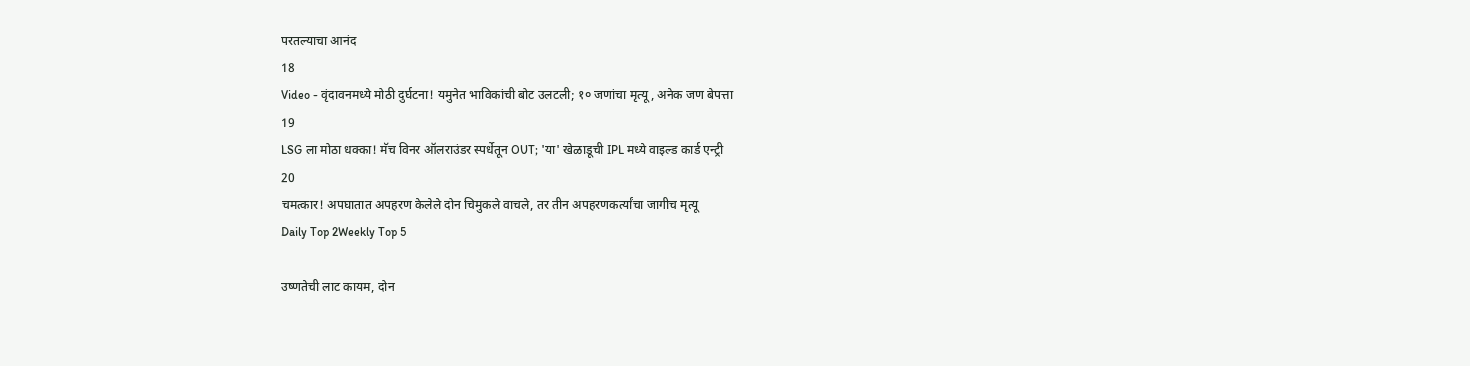परतल्याचा आनंद
18
Video - वृंदावनमध्ये मोठी दुर्घटना! यमुनेत भाविकांची बोट उलटली; १० जणांचा मृत्यू, अनेक जण बेपत्ता
19
LSG ला मोठा धक्का! मॅच विनर ऑलराउंडर स्पर्धेतून OUT; 'या' खेळाडूची IPL मध्ये वाइल्ड कार्ड एन्ट्री
20
चमत्कार! अपघातात अपहरण केलेले दोन चिमुकले वाचले, तर तीन अपहरणकर्त्यांचा जागीच मृत्यू
Daily Top 2Weekly Top 5

उष्णतेची लाट कायम, दोन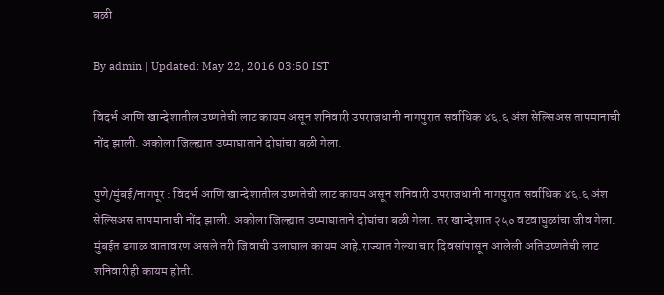बळी

By admin | Updated: May 22, 2016 03:50 IST

विदर्भ आणि खान्देशातील उष्णतेची लाट कायम असून शनिवारी उपराजधानी नागपुरात सर्वाधिक ४६.६ अंश सेल्सिअस तापमानाची नोंद झाली. अकोला जिल्ह्यात उष्माघाताने दोघांचा बळी गेला.

पुणे/मुंबई/नागपूर : विदर्भ आणि खान्देशातील उष्णतेची लाट कायम असून शनिवारी उपराजधानी नागपुरात सर्वाधिक ४६.६ अंश सेल्सिअस तापमानाची नोंद झाली. अकोला जिल्ह्यात उष्माघाताने दोघांचा बळी गेला. तर खान्देशात २५० वटवाघुळांचा जीव गेला. मुंबईत ढगाळ वातावरण असले तरी जिवाची उलाघाल कायम आहे.राज्यात गेल्या चार दिवसांपासून आलेली अतिउष्णतेची लाट शनिवारीही कायम होती.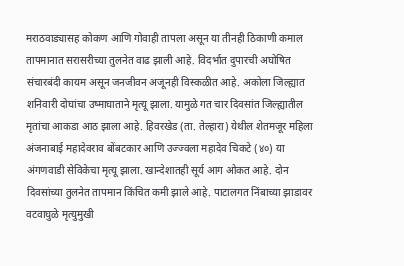मराठवाड्यासह कोकण आणि गोवाही तापला असून या तीनही ठिकाणी कमाल तापमानात सरासरीच्या तुलनेत वाढ झाली आहे. विदर्भात दुपारची अघोषित संचारबंदी कायम असून जनजीवन अजूनही विस्कळीत आहे. अकोला जिल्ह्यात शनिवारी दोघांचा उष्माघाताने मृत्यू झाला. यामुळे गत चार दिवसांत जिल्ह्यातील मृतांचा आकडा आठ झाला आहे. हिवरखेड (ता. तेल्हारा) येथील शेतमजूर महिला अंजनाबाई महादेवराव बोंबटकार आणि उज्ज्वला महादेव चिकटे (४०) या अंगणवाडी सेविकेचा मृत्यू झाला. खान्देशातही सूर्य आग ओकत आहे. दोन दिवसांच्या तुलनेत तापमान किंचित कमी झाले आहे. पाटालगत निंबाच्या झाडावर वटवाघुळे मृत्युमुखी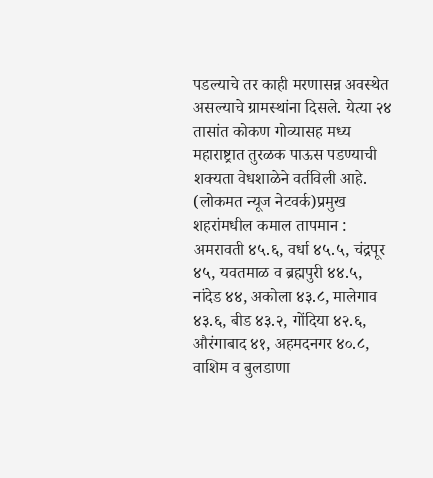पडल्याचे तर काही मरणासन्न अवस्थेत असल्याचे ग्रामस्थांना दिसले. येत्या २४ तासांत कोकण गोव्यासह मध्य महाराष्ट्रात तुरळक पाऊस पडण्याची शक्यता वेधशाळेने वर्तविली आहे. (लोकमत न्यूज नेटवर्क)प्रमुख शहरांमधील कमाल तापमान : अमरावती ४५.६, वर्धा ४५.५, चंद्रपूर ४५, यवतमाळ व ब्रह्मपुरी ४४.५, नांदेड ४४, अकोला ४३.८, मालेगाव ४३.६, बीड ४३.२, गोंदिया ४२.६, औरंगाबाद ४१, अहमदनगर ४०.८, वाशिम व बुलडाणा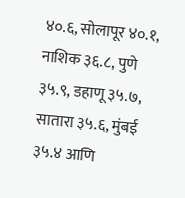४०.६, सोलापूर ४०.१, नाशिक ३६.८, पुणे ३५.९, डहाणू ३५.७, सातारा ३५.६, मुंबई ३५.४ आणि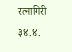रत्नागिरी ३४.४.